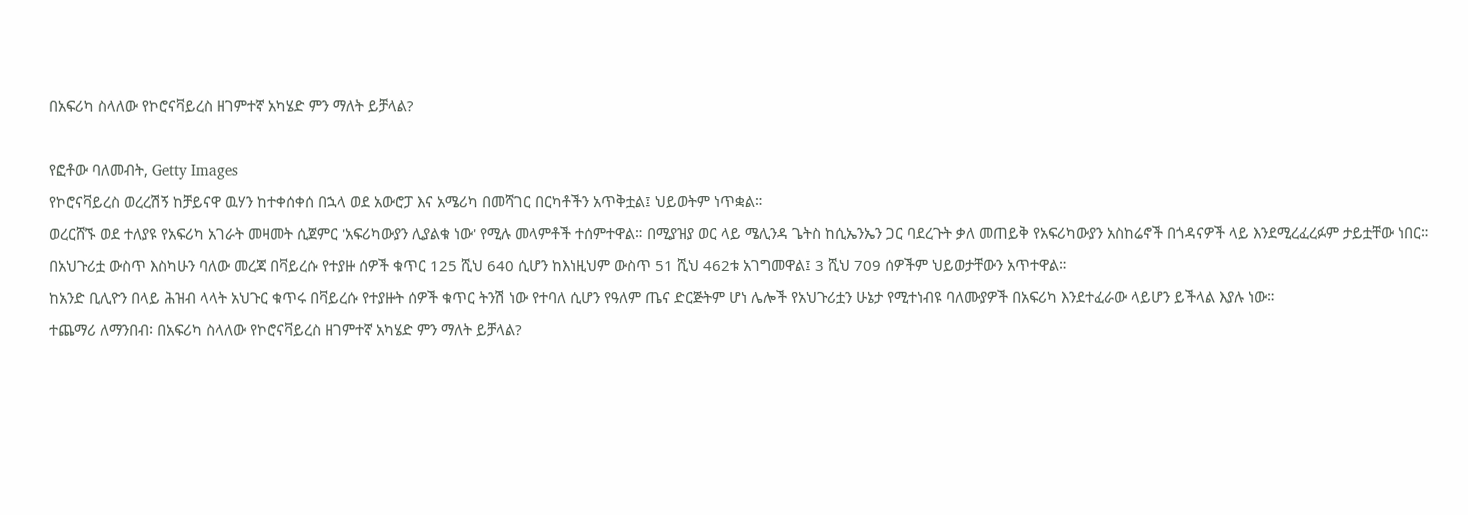በአፍሪካ ስላለው የኮሮናቫይረስ ዘገምተኛ አካሄድ ምን ማለት ይቻላል?

የፎቶው ባለመብት, Getty Images
የኮሮናቫይረስ ወረረሽኝ ከቻይናዋ ዉሃን ከተቀሰቀሰ በኋላ ወደ አውሮፓ እና አሜሪካ በመሻገር በርካቶችን አጥቅቷል፤ ህይወትም ነጥቋል።
ወረርሸኙ ወደ ተለያዩ የአፍሪካ አገራት መዛመት ሲጀምር 'አፍሪካውያን ሊያልቁ ነው' የሚሉ መላምቶች ተሰምተዋል። በሚያዝያ ወር ላይ ሜሊንዳ ጌትስ ከሲኤንኤን ጋር ባደረጉት ቃለ መጠይቅ የአፍሪካውያን አስከሬኖች በጎዳናዎች ላይ እንደሚረፈረፉም ታይቷቸው ነበር።
በአህጉሪቷ ውስጥ እስካሁን ባለው መረጃ በቫይረሱ የተያዙ ሰዎች ቁጥር 125 ሺህ 640 ሲሆን ከእነዚህም ውስጥ 51 ሺህ 462ቱ አገግመዋል፤ 3 ሺህ 709 ሰዎችም ህይወታቸውን አጥተዋል።
ከአንድ ቢሊዮን በላይ ሕዝብ ላላት አህጉር ቁጥሩ በቫይረሱ የተያዙት ሰዎች ቁጥር ትንሽ ነው የተባለ ሲሆን የዓለም ጤና ድርጅትም ሆነ ሌሎች የአህጉሪቷን ሁኔታ የሚተነብዩ ባለሙያዎች በአፍሪካ እንደተፈራው ላይሆን ይችላል እያሉ ነው።
ተጨማሪ ለማንበብ፡ በአፍሪካ ስላለው የኮሮናቫይረስ ዘገምተኛ አካሄድ ምን ማለት ይቻላል?